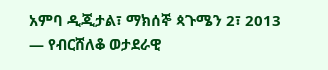አምባ ዲጂታል፣ ማክሰኞ ጳጉሜን 2፣ 2013 ― የብርሸለቆ ወታደራዊ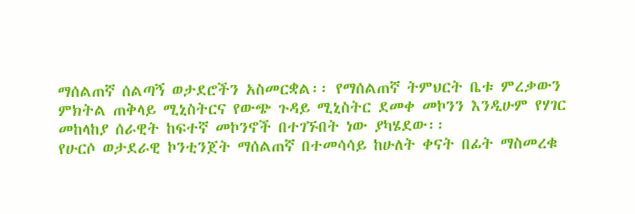ማሰልጠኛ ሰልጣኝ ወታደሮችን አስመርቋል፡፡ የማሰልጠኛ ትምህርት ቤቱ ምረቃውን ምክትል ጠቅላይ ሚኒስትርና የውጭ ጉዳይ ሚኒስትር ደመቀ መኮንን እንዲሁም የሃገር መከላከያ ሰራዊት ከፍተኛ መኮንኖች በተገኙበት ነው ያካሄደው፡፡
የሁርሶ ወታደራዊ ኮንቲንጀት ማሰልጠኛ በተመሳሳይ ከሁለት ቀናት በፊት ማስመረቁ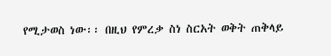የሚታወስ ነው፡፡ በዚህ የምረቃ ስነ ስርአት ወቅት ጠቅላይ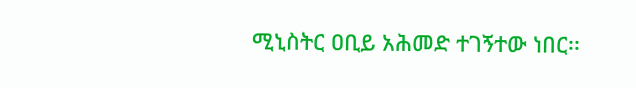ሚኒስትር ዐቢይ አሕመድ ተገኝተው ነበር፡፡